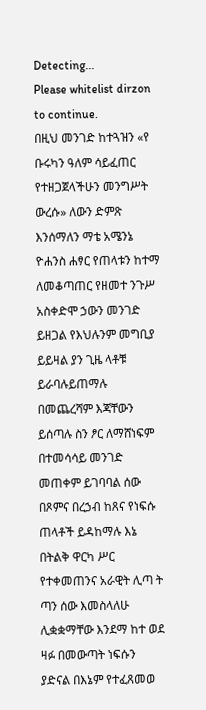Detecting...
Please whitelist dirzon to continue.
በዚህ መንገድ ከተጓዝን «የ ቡሩካን ዓለም ሳይፈጠር የተዘጋጀላችሁን መንግሥት ውረሱ» ለውን ድምጽ እንሰማለን ማቴ አሜንኔ ዮሐንስ ሐፃር የጠላቱን ከተማ ለመቆጣጠር የዘመተ ንጉሥ አስቀድሞ ኃውን መንገድ ይዘጋል የእህሉንም መግቢያ ይይዛል ያን ጊዜ ላቶቹ ይራባሉይጠማሉ በመጨረሻም እጃቸውን ይሰጣሉ ስን ፆር ለማሸነፍም በተመሳሳይ መንገድ መጠቀም ይገባባል ሰው በጾምና በረኃብ ከጸና የነፍሱ ጠላቶች ይዳከማሉ እኔ በትልቅ ዋርካ ሥር የተቀመጠንና አራዊት ሊጣ ት ጣን ሰው እመስላለሁ ሊቋቋማቸው እንደማ ከተ ወደ ዛፉ በመውጣት ነፍሱን ያድናል በእኔም የተፈጸመወ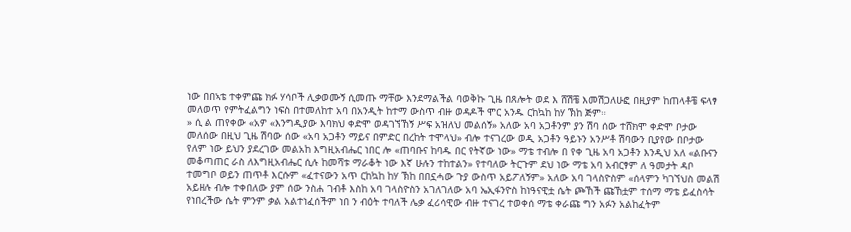ነው በበኣቴ ተቀምጩ ክፉ ሃሳቦች ሊቃወሙኝ ሲመጡ ማቸው እንደማልችል ባወቅኩ ጊዜ በጸሎት ወደ እ ሸሽቼ እመሽጋለሁፎ በዚያም ከጠላቶቼ ፍላፃ መለወጥ የምትፈልግን ነፍስ በተመለከተ አባ በአንዲት ከተማ ውስጥ ብዙ ወዳዶች ሞር አንዱ ርከኳከ ከሃ ኽከ ጅም።
» ሲ ል ጠየቀው «አዎ «እንግዲያው እባክህ ቀድሞ ወዳገኘኸኝ ሥፍ አዝለህ መልሰኝ» አለው አባ አጋቶንም ያን ሽባ ሰው ተሸክሞ ቀድሞ ቦታው መለሰው በዚህ ጊዜ ሽባው ሰው «አባ አጋቶን ማይና በምድር በረከት ተሞላህ» ብሎ ተናገረው ወዲ አጋቶን ዓይኑን አንሥቶ ሽባውን ቢያየው በቦታው የለም ነው ይህን ያደረገው መልአከ እግዚአብሔር ነበር ሎ «ጠባቡና ከባዱ በር የትኛው ነው» ማቴ ተብሎ በ የቀ ጊዜ አባ አጋቶን እንዲህ አለ «ልቡናን መቆጣጠር ራስ ለእግዚአብሔር ሲሉ ከመሻቱ ማራቆት ነው እኛ ሁሉን ተከተልን» የተባለው ትርጉም ደህ ነው ማቴ አባ አብርፃም ለ ዓመታት ዳቦ ተመግቦ ወይን ጠጥቶ እርሱም «ፈተናውን አጥ ርከኳከ ከሃ ኽከ በበኗሓው ጉያ ውስጥ አይፖለኝም» አለው አባ ገላስዮስም «ሰላምን ካገኘህስ መልሽ አይዘሉ ብሎ ተቀበለው ያም ሰው ንስሐ ገብቶ እስከ አባ ገላስዮስን አገለገለው አባ ኤኢፋንዮስ ከነዓናዊቷ ሴት ጮኸች ጩኸቷም ተሰማ ማቴ ይፈስሳት የነበረችው ሴት ምንም ቃል አልተነፈሰችም ነበ ን ብዕት ተባለች ሌቃ ፈሪሳዊው ብዙ ተናገረ ተወቀሰ ማቴ ቀራጩ ግን አፉን አልከፈትም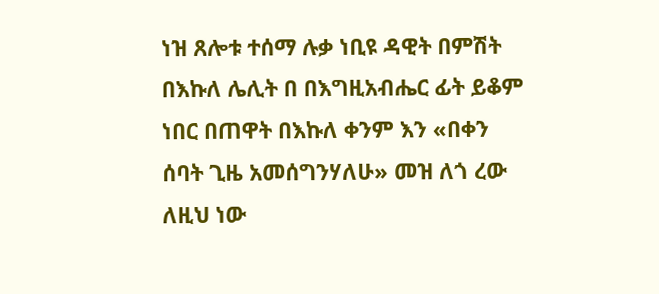ነዝ ጸሎቱ ተሰማ ሉቃ ነቢዩ ዳዊት በምሽት በእኩለ ሌሊት በ በእግዚአብሔር ፊት ይቆም ነበር በጠዋት በእኩለ ቀንም እን «በቀን ሰባት ጊዜ አመሰግንሃለሁ» መዝ ለጎ ረው ለዚህ ነው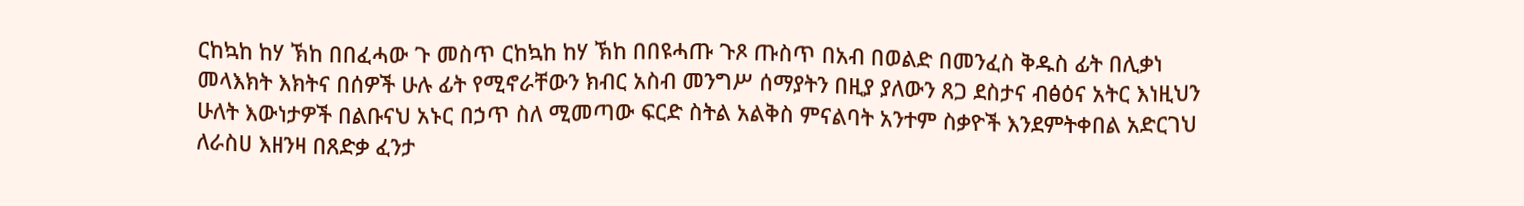ርከኳከ ከሃ ኽከ በበፈሓው ጉ መስጥ ርከኳከ ከሃ ኽከ በበዩሓጡ ጉጾ ጡስጥ በአብ በወልድ በመንፈስ ቅዱስ ፊት በሊቃነ መላእክት እክትና በሰዎች ሁሉ ፊት የሚኖራቸውን ክብር አስብ መንግሥ ሰማያትን በዚያ ያለውን ጸጋ ደስታና ብፅዕና አትር እነዚህን ሁለት እውነታዎች በልቡናህ አኑር በኃጥ ስለ ሚመጣው ፍርድ ስትል አልቅስ ምናልባት አንተም ስቃዮች እንደምትቀበል አድርገህ ለራስሀ እዘንዛ በጸድቃ ፈንታ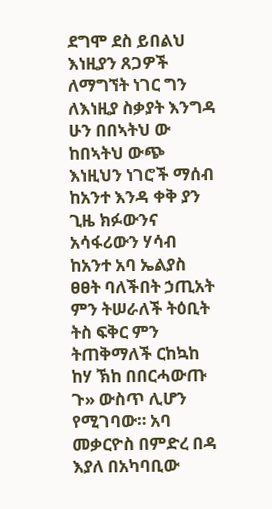ደግሞ ደስ ይበልህ እነዚያን ጸጋዎች ለማግኘት ነገር ግን ለእነዚያ ስቃያት እንግዳ ሁን በበኣትህ ው ከበኣትህ ውጭ እነዚህን ነገሮች ማሰብ ከአንተ እንዳ ቀቅ ያን ጊዜ ክፉውንና አሳፋሪውን ሃሳብ ከአንተ አባ ኤልያስ ፀፀት ባለችበት ኃጢአት ምን ትሠራለች ትዕቢት ትስ ፍቅር ምን ትጠቅማለች ርከኳከ ከሃ ኽከ በበርሓውጡ ጉ» ውስጥ ሊሆን የሚገባው። አባ መቃርዮስ በምድረ በዳ እያለ በአካባቢው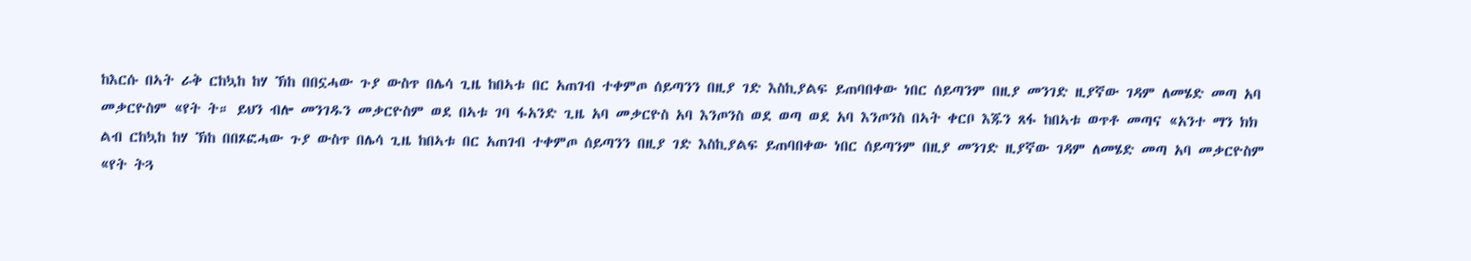ከእርሱ በኣት ራቅ ርከኳከ ከሃ ኽከ በበኗሓው ጉያ ውስጥ በሌሳ ጊዜ ከበኣቱ በር አጠገብ ተቀምጦ ሰይጣንን በዚያ ገድ እስኪያልፍ ይጠባበቀው ነበር ሰይጣንም በዚያ መንገድ ዚያኛው ገዳም ለመሄድ መጣ አባ መቃርዮስም «የት ት። ይህን ብሎ መንገዱን መቃርዮስም ወደ በኣቱ ገባ ፋአንድ ጊዜ አባ መቃርዮስ አባ እንጦንስ ወደ ወጣ ወደ አባ እንጦንስ በኣት ቀርቦ እጁን ጸፋ ከበኣቱ ወጥቶ መጣና «አንተ ማን ክክ ልብ ርከኳከ ከሃ ኽከ በበጾፎሓው ጉያ ውስጥ በሌሳ ጊዜ ከበኣቱ በር አጠገብ ተቀምጦ ሰይጣንን በዚያ ገድ እስኪያልፍ ይጠባበቀው ነበር ሰይጣንም በዚያ መንገድ ዚያኛው ገዳም ለመሄድ መጣ አባ መቃርዮስም «የት ትጓ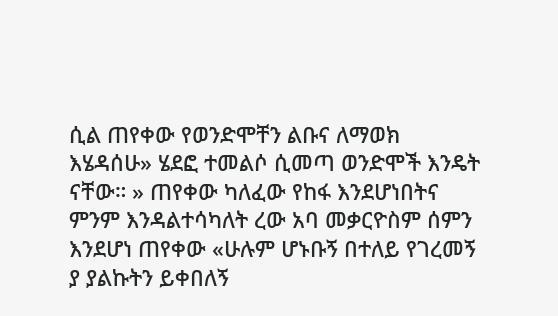ሲል ጠየቀው የወንድሞቸን ልቡና ለማወክ እሄዳሰሁ» ሄደፎ ተመልሶ ሲመጣ ወንድሞች እንዴት ናቸው። » ጠየቀው ካለፈው የከፋ እንደሆነበትና ምንም እንዳልተሳካለት ረው አባ መቃርዮስም ሰምን እንደሆነ ጠየቀው «ሁሉም ሆኑቡኝ በተለይ የገረመኝ ያ ያልኩትን ይቀበለኝ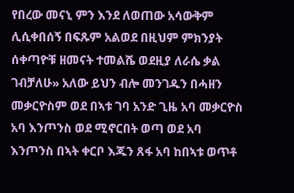የበረው መናኒ ምን እንደ ለወጠው አሳውቅም ሊሲቀበሰኝ በፍጹም አልወደ በዚህም ምክንያት ሰቀጣዮቹ ዘመናት ተመልሼ ወደዚያ ለራሴ ቃል ገብቻለሁ» አለው ይህን ብሎ መንገዱን በሓዘን መቃርዮስም ወደ በኣቱ ገባ አንድ ጊዜ አባ መቃርዮስ አባ እንጦንስ ወደ ሚኖርበት ወጣ ወደ አባ እንጦንስ በኣት ቀርቦ እጁን ጸፋ አባ ከበኣቱ ወጥቶ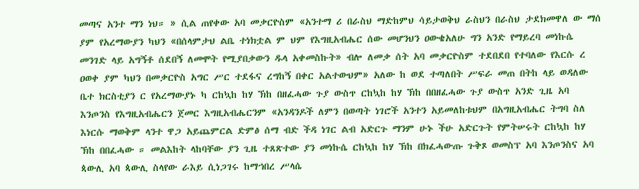መጣና አንተ ማን ነህ። » ሲል ጠየቀው አባ መቃርዮስም «አንተማ ሪ በራስህ ማድከምህ ሳይታወቅህ ራስህን በራስህ ታደክመዋለ ው ማሰ ያም የአረማውያን ካህን «በሰላምታህ ልቤ ተነክቷል ም ህም የእግዚአብሔር ሰው መሆንህን ዐውቄአለሁ ግን አንድ የማይረባ መነኩሴ መንገድ ላይ አግኝቶ ሰደበኝ ለመሞት የሚያበቃውን ዱላ አቀመስኩት» ብሎ ለመቃ ሰት አባ መቃርዮስም ተደበደበ የተባለው የእርሱ ረ ዐወቀ ያም ካህን በመቃርዮስ አግር ሥር ተደፋና ረግከኝ በቀር አልተውህም» አለው ከ ወደ ተጣለበት ሥፍራ መጠ በትከ ላይ ወዳለው ቤተ ክርስቲያን ር የአረማውያኑ ካ ርከኳከ ከሃ ኽከ በዘፈሓው ጉያ ውስጥ ርከኳከ ከሃ ኽከ በበዘፈሓው ጉያ ውስጥ አንድ ጊዜ አባ እንጦንስ የእግዚአብሔርን ጀመር እግዚአብሔርንም «አንዳንዶች ለምን በወጣት ነገሮች አንተን አይመለከቱህም በአግዚአብሔር ትግባ ስለ እነርሱ ማወቅም ላንተ ዋጋ አይጨምርል ድምፅ ሰማ ብድ ችዳ ነገር ልብ አድርጉ ማንም ሁኑ ችሁ አድርጉት የምትሠሩት ርከኳከ ከሃ ኽከ በበፈሓው ። መልእከት ላከባቸው ያን ጊዜ ተጸጽተው ያን መነኩሴ ርከኳከ ከሃ ኽከ በክፈሓውጡ ጉቅጾ ወመስፕ አባ እንጦንስና አባ ጳውሊ አባ ጳውሊ ስላየው ራእይ ሲነጋገሩ ከማኀበረ ሥላሴ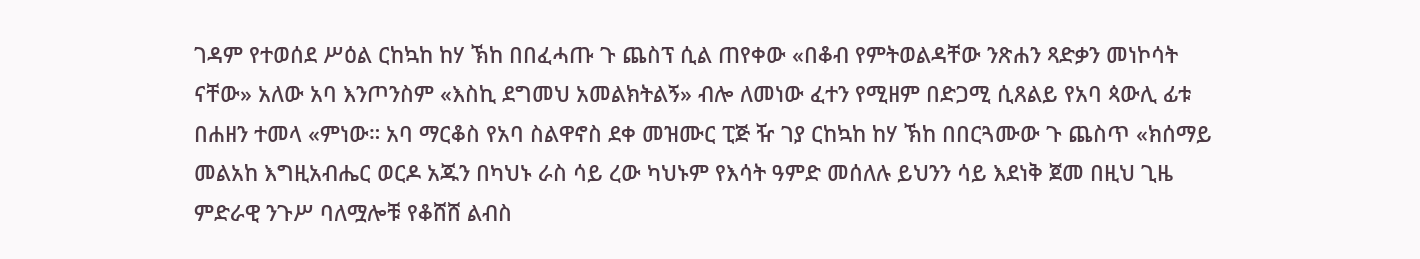ገዳም የተወሰደ ሥዕል ርከኳከ ከሃ ኽከ በበፈሓጡ ጉ ጨስፕ ሲል ጠየቀው «በቆብ የምትወልዳቸው ንጽሐን ጻድቃን መነኮሳት ናቸው» አለው አባ እንጦንስም «እስኪ ደግመህ አመልክትልኝ» ብሎ ለመነው ፈተን የሚዘም በድጋሚ ሲጸልይ የአባ ጳውሊ ፊቱ በሐዘን ተመላ «ምነው። አባ ማርቆስ የአባ ስልዋኖስ ደቀ መዝሙር ፒጅ ዥ ገያ ርከኳከ ከሃ ኽከ በበርጓሙው ጉ ጨስጥ «ክሰማይ መልአከ እግዚአብሔር ወርዶ አጁን በካህኑ ራስ ሳይ ረው ካህኑም የእሳት ዓምድ መሰለሉ ይህንን ሳይ እደነቅ ጀመ በዚህ ጊዜ ምድራዊ ንጉሥ ባለሟሎቹ የቆሸሸ ልብስ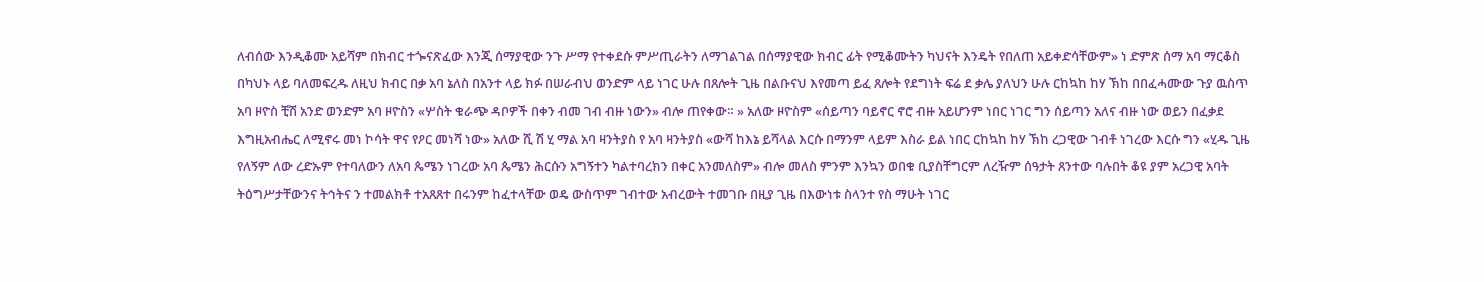ለብሰው እንዲቆሙ አይሻም በክብር ተጐናጽፈው እንጂ ሰማያዊው ንጉ ሥማ የተቀደሱ ምሥጢራትን ለማገልገል በሰማያዊው ክብር ፊት የሚቆሙትን ካህናት እንዴት የበለጠ አይቀድሳቸውም» ነ ድምጽ ሰማ አባ ማርቆስ በካህኑ ላይ ባለመፍረዱ ለዚህ ክብር በቃ አባ ኔለስ በአንተ ላይ ክፉ በሠራብህ ወንድም ላይ ነገር ሁሉ በጸሎት ጊዜ በልቡናህ እየመጣ ይፈ ጸሎት የደግነት ፍሬ ደ ቃሌ ያለህን ሁሉ ርከኳከ ከሃ ኽከ በበፈሓሙው ጉያ ዉስጥ አባ ዞዮስ ቺሽ አንድ ወንድም አባ ዞዮስን «ሦስት ቁራጭ ዳቦዎች በቀን ብመ ገብ ብዙ ነውን» ብሎ ጠየቀው። » አለው ዞዮስም «ሰይጣን ባይኖር ኖሮ ብዙ አይሆንም ነበር ነገር ግን ሰይጣን አለና ብዙ ነው ወይን በፈቃደ እግዚአብሔር ለሚኖሩ መነ ኮሳት ዋና የዖር መነሻ ነው» አለው ሺ ሽ ሂ ማል አባ ዛንትያስ የ አባ ዛንትያስ «ውሻ ከእኔ ይሻላል እርሱ በማንም ላይም እስራ ይል ነበር ርከኳከ ከሃ ኽከ ረጋዊው ገብቶ ነገረው እርሱ ግን «ሂዱ ጊዜ የለኝም ለው ረድኡም የተባለውን ለአባ ጴሜን ነገረው አባ ጴሜን ሕርሱን አግኝተን ካልተባረክን በቀር አንመለስም» ብሎ መለስ ምንም እንኳን ወበቁ ቢያስቸግርም ለረዥም ሰዓታት ጸንተው ባሉበት ቆዩ ያም አረጋዊ አባት ትዕግሥታቸውንና ትኅትና ን ተመልክቶ ተአጸጸተ በሩንም ከፈተላቸው ወዴ ውስጥም ገብተው አብረውት ተመገቡ በዚያ ጊዜ በእውነቱ ስላንተ የስ ማሁት ነገር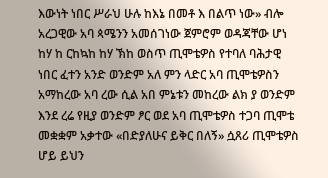እውነት ነበር ሥራህ ሁሉ ከእኔ በመቶ እ በልጥ ነው» ብሎ አረጋዊው አባ ጳሜንን አመሰገነው ጀምሮም ወዳጃቸው ሆነ ከሃ ከ ርከኳከ ከሃ ኽከ ወስጥ ጢሞቴዎስ የተባለ ባሕታዊ ነበር ፈተን አንድ ወንድም አለ ምን ላድር አባ ጢሞቴዎስን አማከረው አባ ረው ሲል አበ ምኔቱን መከረው ልክ ያ ወንድም እንደ ረሬ የዚያ ወንድም ፆር ወደ አባ ጢሞቴዎስ ተጋባ ጢሞቴ መቋቋም አቃተው «በድያለሁና ይቅር በለኝ» ሷጸሪ ጢሞቴዎስ ሆይ ይህን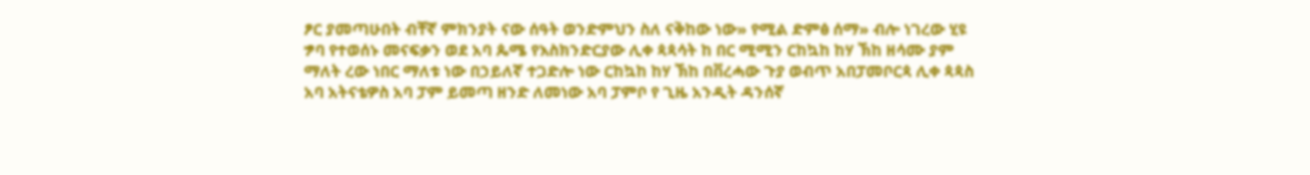ፆር ያመጣሁበት ብቸኛ ምክንያት ናው ሰዓት ወንድምህን ስለ ናቅከው ነው» የሚል ድምፅ ሰማ» ብሎ ነገረው ሂዩ ፇባ የተወሰኑ መናፍቃን ወደ አባ ጴሜ የእስክንድርያው ሊቀ ጳጳሳት ከ በር ሚሚን ርከኳከ ከሃ ኽከ ዘሳሙ ያም ማለት ረው ነበር ማለቱ ነው በኃይለኛ ተጋድሎ ነው ርከኳከ ከሃ ኽከ በቨረሓው ጉያ ወብጥ አበፓመቦርጳ ሊቀ ጳጳስ አባ አትናቴዎስ አባ ፓም ይመጣ ዘንድ ለመነው አባ ፓምቦ የ ጊዜ አንዲት ዳንሰኛ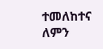ተመለከተና ለምን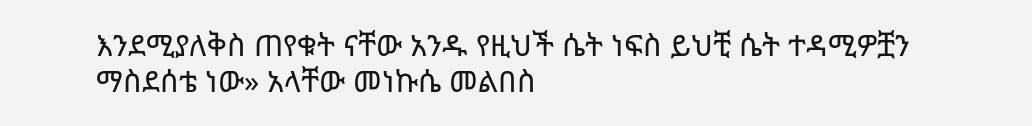እንደሚያለቅስ ጠየቁት ናቸው አንዱ የዚህች ሴት ነፍስ ይህቺ ሴት ተዳሚዎቿን ማስደሰቴ ነው» አላቸው መነኩሴ መልበስ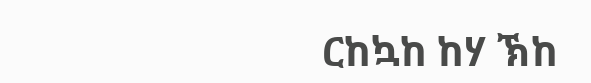ርከኳከ ከሃ ኽከ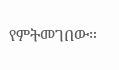የምትመገበው።